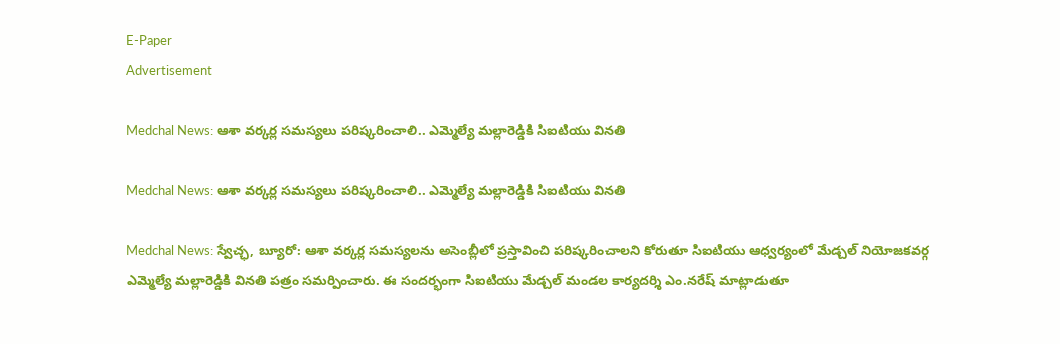E-Paper
Advertisement

Medchal News: ఆశా వర్కర్ల సమస్యలు పరిష్కరించాలి.. ఎమ్మెల్యే మల్లారెడ్డికి సిఐటియు వినతి

Medchal News: ఆశా వర్కర్ల సమస్యలు పరిష్కరించాలి.. ఎమ్మెల్యే మల్లారెడ్డికి సిఐటియు వినతి

Medchal News: స్వేచ్ఛ, బ్యూరో: ఆశా వర్కర్ల సమస్యలను అసెంబ్లీలో ప్రస్తావించి పరిష్కరించాలని కోరుతూ సిఐటియు ఆధ్వర్యంలో మేడ్చల్ నియోజకవర్గ ఎమ్మెల్యే మల్లారెడ్డికి వినతి పత్రం సమర్పించారు. ఈ సందర్భంగా సిఐటియు మేడ్చల్ మండల కార్యదర్శి ఎం.నరేష్ మాట్లాడుతూ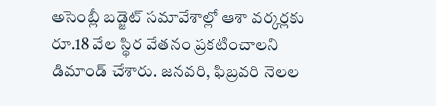అసెంబ్లీ బడ్జెట్ సమావేశాల్లో ఆశా వర్కర్లకు రూ.18 వేల స్థిర వేతనం ప్రకటించాలని డిమాండ్ చేశారు. జనవరి, ఫిబ్రవరి నెలల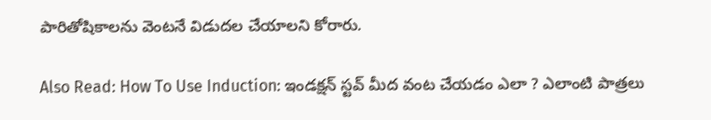పారితోషికాలను వెంటనే విడుదల చేయాలని కోరారు.

Also Read: How To Use Induction: ఇండక్షన్ స్టవ్ మీద వంట చేయడం ఎలా ? ఎలాంటి పాత్రలు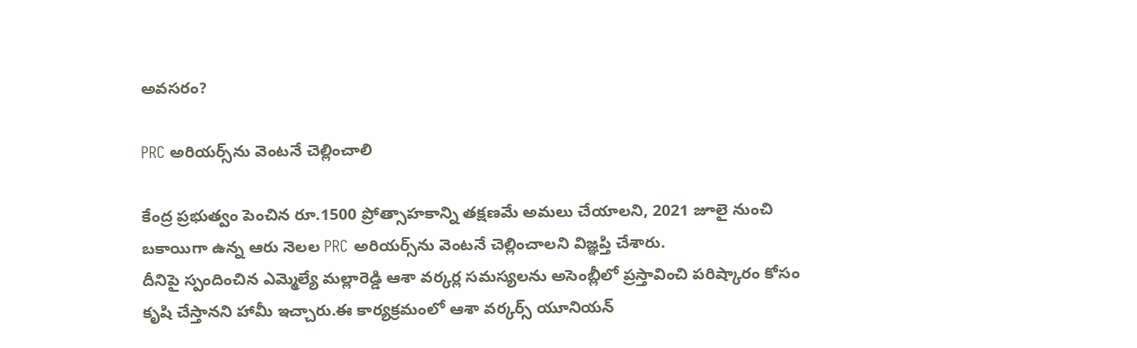అవసరం?

PRC అరియర్స్‌ను వెంటనే చెల్లించాలి

కేంద్ర ప్రభుత్వం పెంచిన రూ.1500 ప్రోత్సాహకాన్ని తక్షణమే అమలు చేయాలని, 2021 జూలై నుంచి బకాయిగా ఉన్న ఆరు నెలల PRC అరియర్స్‌ను వెంటనే చెల్లించాలని విజ్ఞప్తి చేశారు.
దీనిపై స్పందించిన ఎమ్మెల్యే మల్లారెడ్డి ఆశా వర్కర్ల సమస్యలను అసెంబ్లీలో ప్రస్తావించి పరిష్కారం కోసం కృషి చేస్తానని హామీ ఇచ్చారు.ఈ కార్యక్రమంలో ఆశా వర్కర్స్ యూనియన్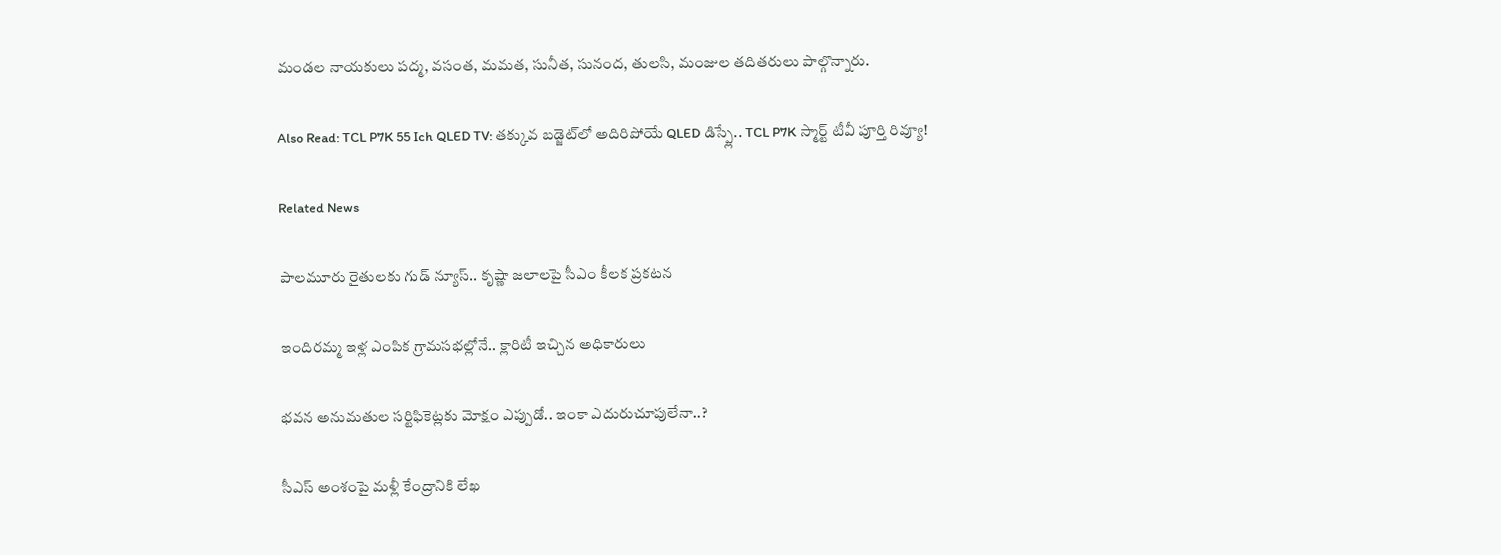మండల నాయకులు పద్మ, వసంత, మమత, సునీత, సునంద, తులసి, మంజుల తదితరులు పాల్గొన్నారు.

Also Read: TCL P7K 55 Ich QLED TV: తక్కువ బడ్జెట్‌లో అదిరిపోయే QLED డిస్ప్లే.. TCL P7K స్మార్ట్ టీవీ పూర్తి రివ్యూ!

Related News

పాలమూరు రైతులకు గుడ్ న్యూస్.. కృష్ణా జలాలపై సీఎం కీలక ప్రకటన

ఇందిరమ్మ ఇళ్ల ఎంపిక గ్రామసభల్లోనే.. క్లారిటీ ఇచ్చిన అధికారులు

భవన అనుమతుల సర్టిఫికెట్లకు మోక్షం ఎప్పుడో.. ఇంకా ఎదురుచూపులేనా..?

సీఎస్ అంశంపై మళ్లీ కేంద్రానికి లేఖ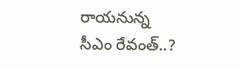రాయనున్న సీఎం రేవంత్..?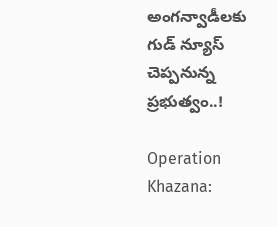అంగన్వాడీలకు గుడ్ న్యూస్ చెప్పనున్న ప్రభుత్వం..!

Operation Khazana: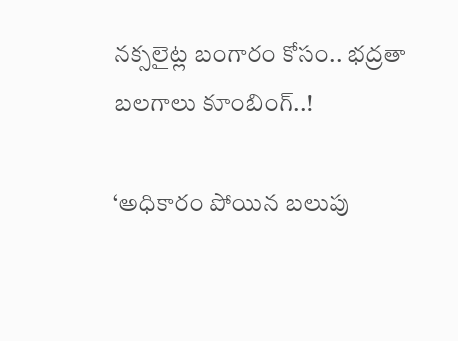నక్సలైట్ల బంగారం కోసం.. భద్రతా బలగాలు కూంబింగ్..!

‘అధికారం పోయిన బలుపు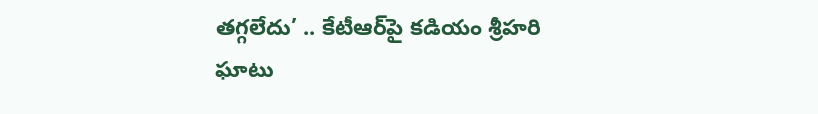తగ్గలేదు’ .. కేటీఆర్‌పై కడియం శ్రీహరి ఘాటు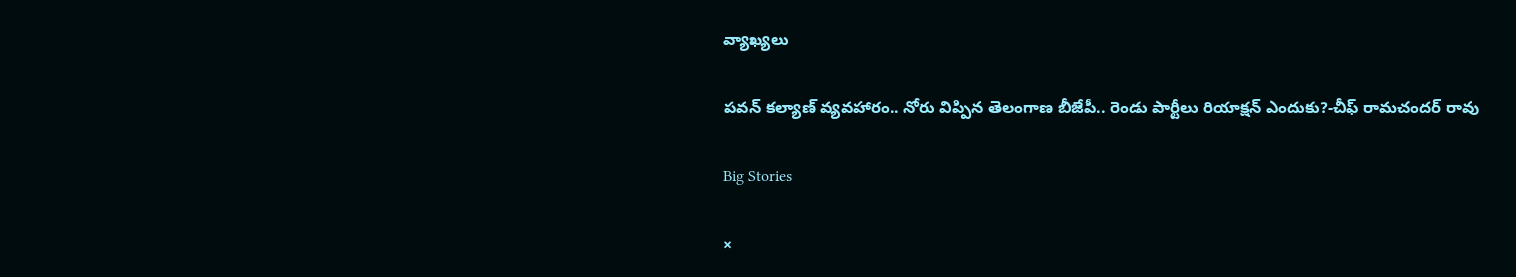వ్యాఖ్యలు

పవన్ కల్యాణ్ వ్యవహారం.. నోరు విప్పిన తెలంగాణ బీజేపీ.. రెండు పార్టీలు రియాక్షన్ ఎందుకు?-చీఫ్ రామచందర్ రావు

Big Stories

×